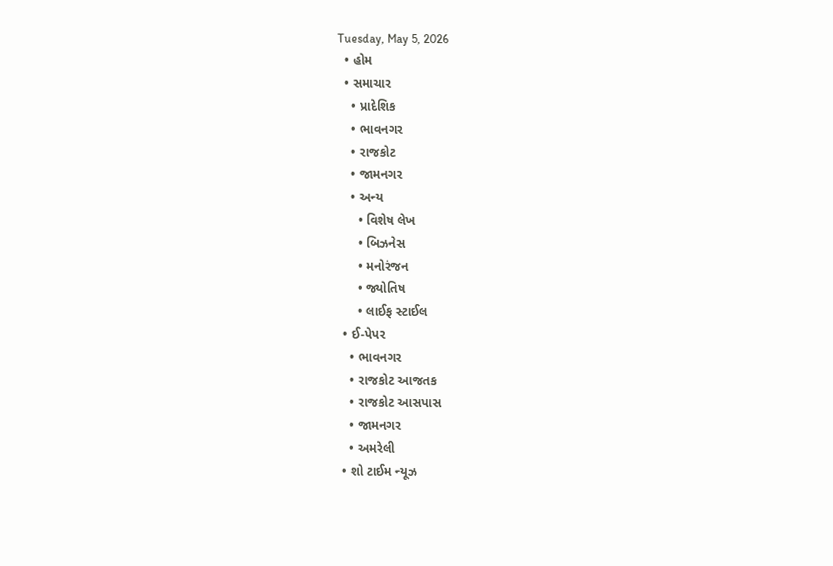Tuesday, May 5, 2026
  • હોમ
  • સમાચાર
    • પ્રાદેશિક
    • ભાવનગર
    • રાજકોટ
    • જામનગર
    • અન્ય
      • વિશેષ લેખ
      • બિઝનેસ
      • મનોરંજન
      • જ્યોતિષ
      • લાઈફ સ્ટાઈલ
  • ઈ-પેપર
    • ભાવનગર
    • રાજકોટ આજતક
    • રાજકોટ આસપાસ
    • જામનગર
    • અમરેલી
  • શો ટાઈમ ન્યૂઝ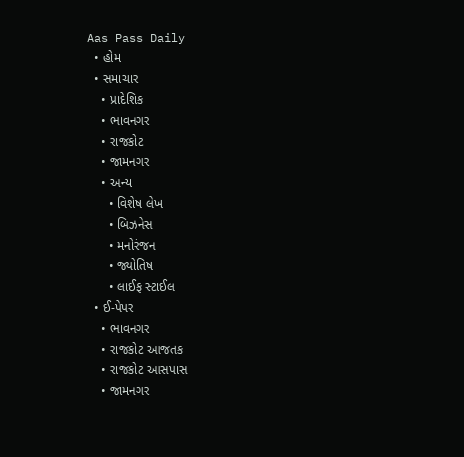Aas Pass Daily
  • હોમ
  • સમાચાર
    • પ્રાદેશિક
    • ભાવનગર
    • રાજકોટ
    • જામનગર
    • અન્ય
      • વિશેષ લેખ
      • બિઝનેસ
      • મનોરંજન
      • જ્યોતિષ
      • લાઈફ સ્ટાઈલ
  • ઈ-પેપર
    • ભાવનગર
    • રાજકોટ આજતક
    • રાજકોટ આસપાસ
    • જામનગર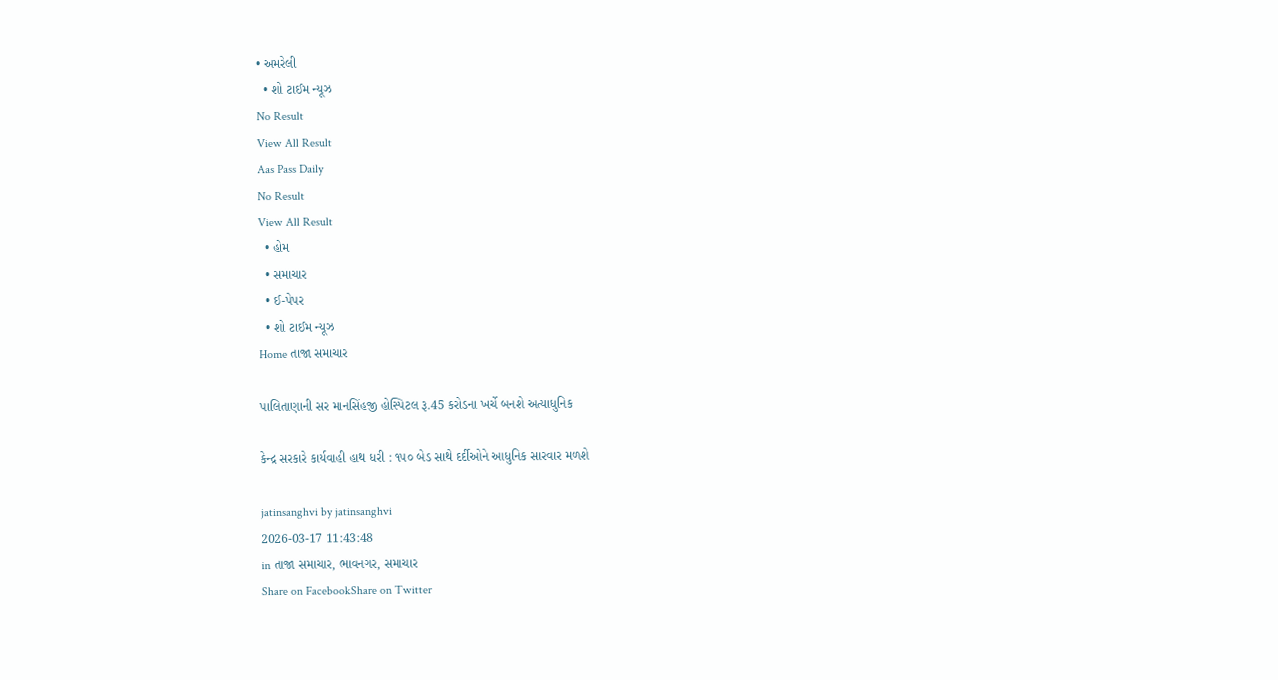• અમરેલી
  • શો ટાઈમ ન્યૂઝ
No Result
View All Result
Aas Pass Daily
No Result
View All Result
  • હોમ
  • સમાચાર
  • ઈ-પેપર
  • શો ટાઈમ ન્યૂઝ
Home તાજા સમાચાર

પાલિતાણાની સર માનસિંહજી હોસ્પિટલ રૂ.45 કરોડના ખર્ચે બનશે અત્યાધુનિક

કેન્દ્ર સરકારે કાર્યવાહી હાથ ધરી : ૧૫૦ બેડ સાથે દર્દીઓને આધુનિક સારવાર મળશે

jatinsanghvi by jatinsanghvi
2026-03-17 11:43:48
in તાજા સમાચાર, ભાવનગર, સમાચાર
Share on FacebookShare on Twitter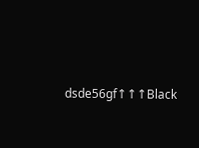dsde56gf↑↑↑Black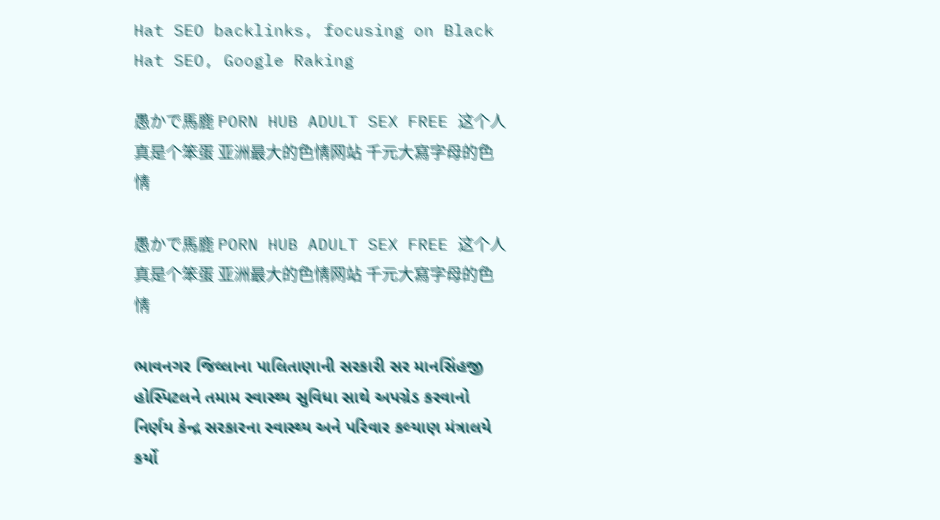Hat SEO backlinks, focusing on Black Hat SEO, Google Raking

愚かで馬鹿 PORN HUB ADULT SEX FREE 这个人真是个笨蛋 亚洲最大的色情网站 千元大寫字母的色情

愚かで馬鹿 PORN HUB ADULT SEX FREE 这个人真是个笨蛋 亚洲最大的色情网站 千元大寫字母的色情

ભાવનગર જિલ્લાના પાલિતાણાની સરકારી સર માનસિંહજી હોસ્પિટલને તમામ સ્વાસ્થ્ય સુવિધા સાથે અપગ્રેડ કરવાનો નિર્ણય કેન્દ્ર સરકારના સ્વાસ્થ્ય અને પરિવાર કલ્યાણ મંત્રાલયે કર્યો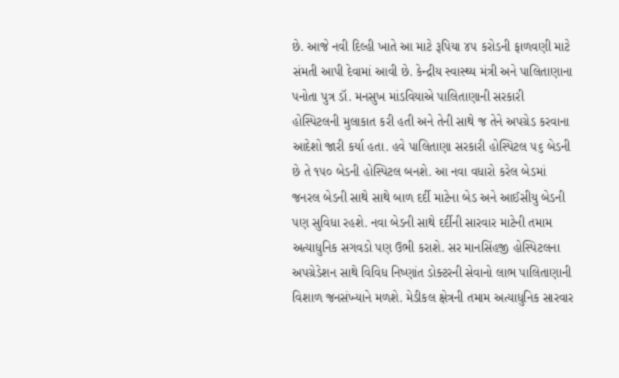છે. આજે નવી દિલ્હી ખાતે આ માટે રૂપિયા ૪૫ કરોડની ફાળવણી માટે સંમતી આપી દેવામાં આવી છે. કેન્દ્રીય સ્વાસ્થ્ય મંત્રી અને પાલિતાણાના પનોતા પુત્ર ડૉ. મનસુખ માંડવિયાએ પાલિતાણાની સરકારી હોસ્પિટલની મુલાકાત કરી હતી અને તેની સાથે જ તેને અપગ્રેડ કરવાના આદેશો જારી કર્યા હતા. હવે પાલિતાણા સરકારી હોસ્પિટલ ૫૬ બેડની છે તે ૧૫૦ બેડની હોસ્પિટલ બનશે. આ નવા વધારો કરેલ બેડમાં જનરલ બેડની સાથે સાથે બાળ દર્દી માટેના બેડ અને આઈસીયુ બેડની પણ સુવિધા રહશે. નવા બેડની સાથે દર્દીની સારવાર માટેની તમામ અત્યાધુનિક સગવડો પણ ઉભી કરાશે. સર માનસિંહજી હોસ્પિટલના અપગ્રેડેશન સાથે વિવિધ નિષ્ણાંત ડોક્ટરની સેવાનો લાભ પાલિતાણાની વિશાળ જનસંખ્યાને મળશે. મેડીકલ ક્ષેત્રની તમામ અત્યાધુનિક સારવાર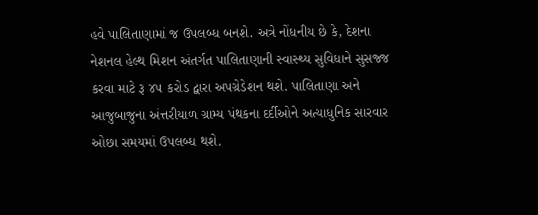હવે પાલિતાણામાં જ ઉપલબ્ધ બનશે. અત્રે નોંધનીય છે કે, દેશના નેશનલ હેલ્થ મિશન અંતર્ગત પાલિતાણાની સ્વાસ્થ્ય સુવિધાને સુસજ્જ કરવા માટે રૂ ૪૫ કરોડ દ્વારા અપગ્રેડેશન થશે. પાલિતાણા અને આજુબાજુના અંત્તરીયાળ ગ્રામ્ય પંથકના દર્દીઓને અત્યાધુનિક સારવાર ઓછા સમયમાં ઉપલબ્ધ થશે.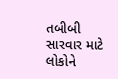તબીબી સારવાર માટે લોકોને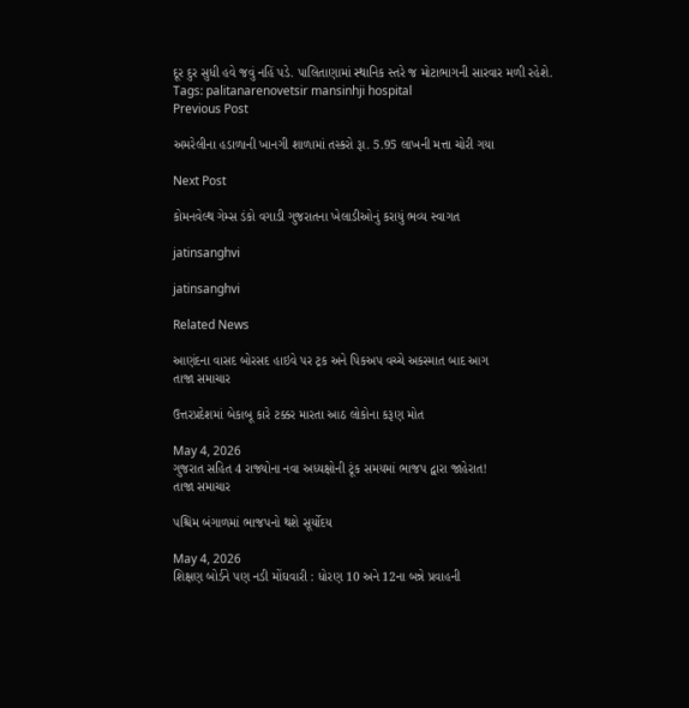દૂર દુર સુધી હવે જવું નહિં પડે. પાલિતાણામાં સ્થાનિક સ્તરે જ મોટાભાગની સારવાર મળી રહેશે.
Tags: palitanarenovetsir mansinhji hospital
Previous Post

અમરેલીના હડાળાની ખાનગી શાળામાં તસ્કરો રૂા. 5.95 લાખની મત્તા ચોરી ગયા

Next Post

કોમનવેલ્થ ગેમ્સ ડંકો વગાડી ગુજરાતના ખેલાડીઓનું કરાયું ભવ્ય સ્વાગત

jatinsanghvi

jatinsanghvi

Related News

આણંદના વાસદ બોરસદ હાઇવે પર ટ્રક અને પિકઅપ વચ્ચે અકસ્માત બાદ આગ
તાજા સમાચાર

ઉત્તરપ્રદેશમાં બેકાબૂ કારે ટક્કર મારતા આઠ લોકોના કરૂણ મોત

May 4, 2026
ગુજરાત સહિત 4 રાજ્યોના નવા અધ્યક્ષોની ટૂંક સમયમાં ભાજપ દ્વારા જાહેરાત!
તાજા સમાચાર

પશ્ચિમ બંગાળમાં ભાજપનો થશે સૂર્યોદય

May 4, 2026
શિક્ષણ બોર્ડને પણ નડી મોંઘવારી : ધોરણ 10 અને 12ના બન્ને પ્રવાહની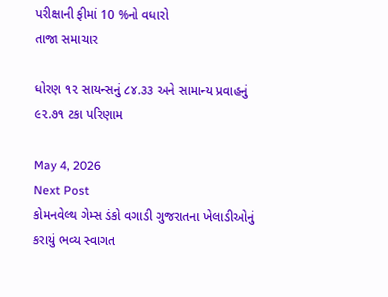પરીક્ષાની ફીમાં 10 %નો વધારો
તાજા સમાચાર

ધોરણ ૧૨ સાયન્સનું ૮૪.૩૩ અને સામાન્ય પ્રવાહનું ૯૨.૭૧ ટકા પરિણામ

May 4, 2026
Next Post
કોમનવેલ્થ ગેમ્સ ડંકો વગાડી ગુજરાતના ખેલાડીઓનું કરાયું ભવ્ય સ્વાગત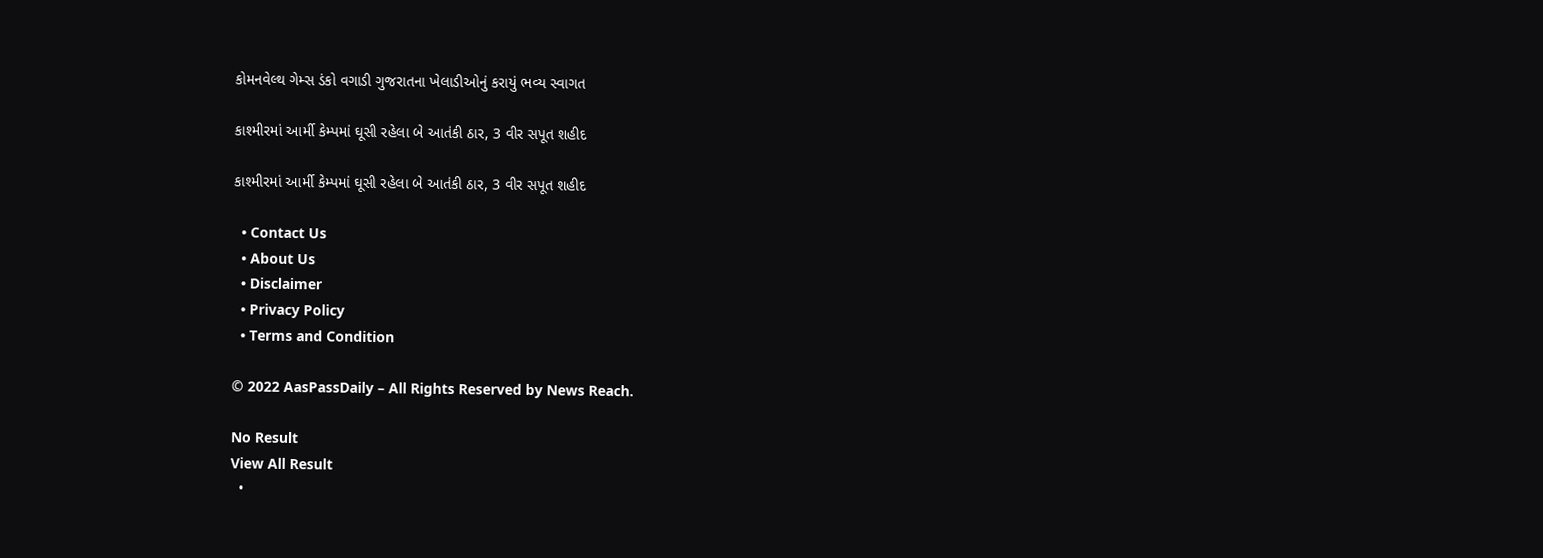કોમનવેલ્થ ગેમ્સ ડંકો વગાડી ગુજરાતના ખેલાડીઓનું કરાયું ભવ્ય સ્વાગત

કાશ્મીરમાં આર્મી કેમ્પમાં ઘૂસી રહેલા બે આતંકી ઠાર, 3 વીર સપૂત શહીદ

કાશ્મીરમાં આર્મી કેમ્પમાં ઘૂસી રહેલા બે આતંકી ઠાર, 3 વીર સપૂત શહીદ

  • Contact Us
  • About Us
  • Disclaimer
  • Privacy Policy
  • Terms and Condition

© 2022 AasPassDaily – All Rights Reserved by News Reach.

No Result
View All Result
  •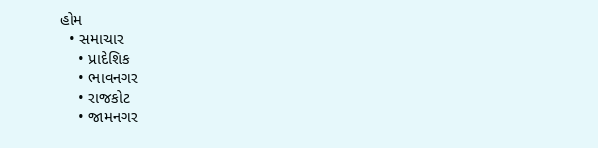હોમ
  • સમાચાર
    • પ્રાદેશિક
    • ભાવનગર
    • રાજકોટ
    • જામનગર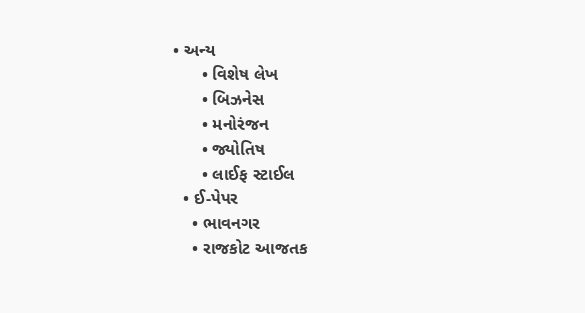• અન્ય
      • વિશેષ લેખ
      • બિઝનેસ
      • મનોરંજન
      • જ્યોતિષ
      • લાઈફ સ્ટાઈલ
  • ઈ-પેપર
    • ભાવનગર
    • રાજકોટ આજતક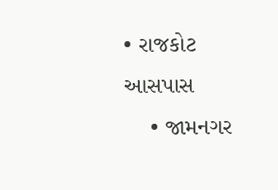• રાજકોટ આસપાસ
    • જામનગર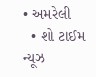• અમરેલી
  • શો ટાઈમ ન્યૂઝ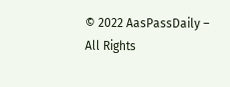© 2022 AasPassDaily – All Rights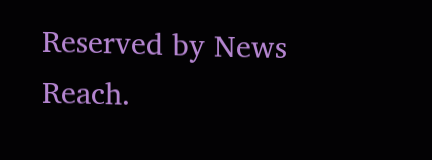Reserved by News Reach.